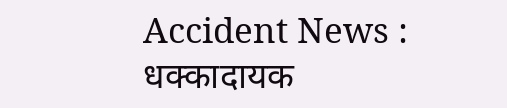Accident News : धक्कादायक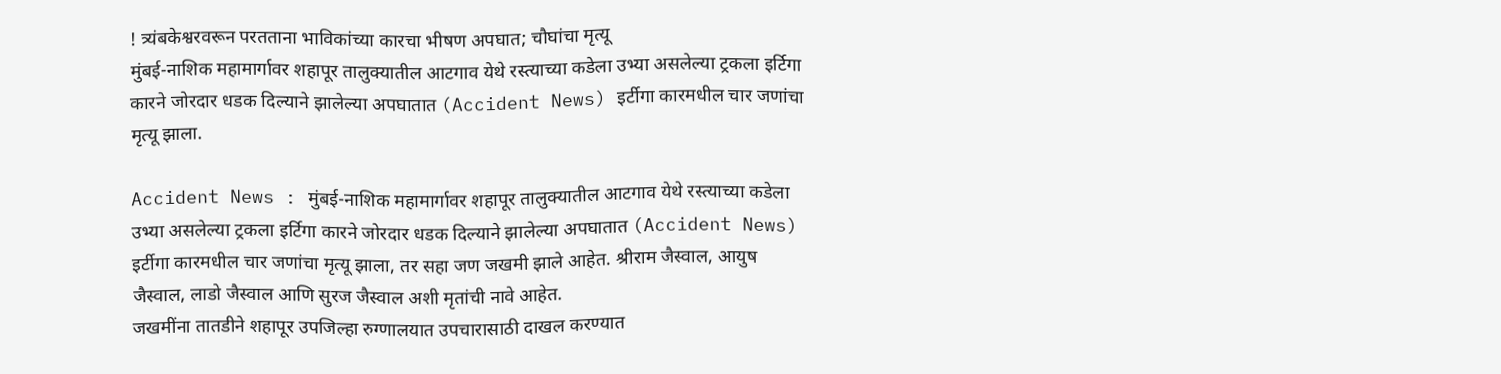! त्र्यंबकेश्वरवरून परतताना भाविकांच्या कारचा भीषण अपघात; चौघांचा मृत्यू
मुंबई-नाशिक महामार्गावर शहापूर तालुक्यातील आटगाव येथे रस्त्याच्या कडेला उभ्या असलेल्या ट्रकला इर्टिगा कारने जोरदार धडक दिल्याने झालेल्या अपघातात (Accident News) इर्टीगा कारमधील चार जणांचा मृत्यू झाला.

Accident News : मुंबई-नाशिक महामार्गावर शहापूर तालुक्यातील आटगाव येथे रस्त्याच्या कडेला उभ्या असलेल्या ट्रकला इर्टिगा कारने जोरदार धडक दिल्याने झालेल्या अपघातात (Accident News) इर्टीगा कारमधील चार जणांचा मृत्यू झाला, तर सहा जण जखमी झाले आहेत. श्रीराम जैस्वाल, आयुष जैस्वाल, लाडो जैस्वाल आणि सुरज जैस्वाल अशी मृतांची नावे आहेत.
जखमींना तातडीने शहापूर उपजिल्हा रुग्णालयात उपचारासाठी दाखल करण्यात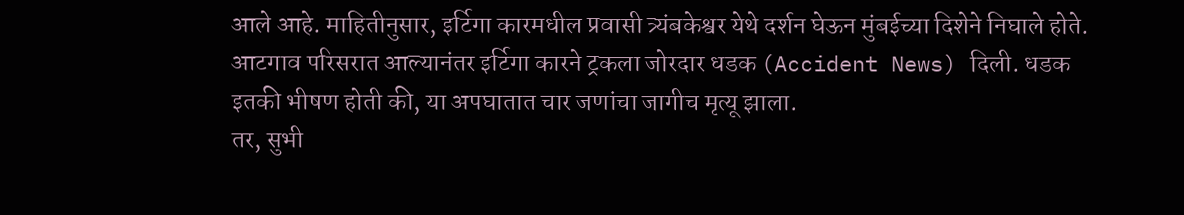आले आहे. माहितीनुसार, इर्टिगा कारमधील प्रवासी त्र्यंबकेश्वर येथे दर्शन घेऊन मुंबईच्या दिशेने निघाले होते.
आटगाव परिसरात आल्यानंतर इर्टिगा कारने ट्रकला जोरदार धडक (Accident News) दिली. धडक इतकी भीषण होती की, या अपघातात चार जणांचा जागीच मृत्यू झाला.
तर, सुभी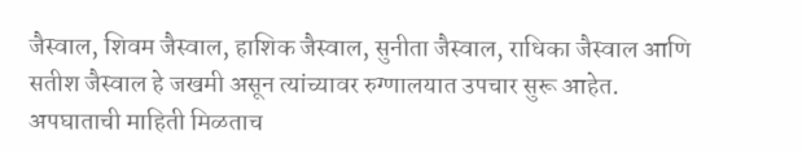जैस्वाल, शिवम जैस्वाल, हाशिक जैस्वाल, सुनीता जैस्वाल, राधिका जैस्वाल आणि सतीश जैस्वाल हे जखमी असून त्यांच्यावर रुग्णालयात उपचार सुरू आहेत. अपघाताची माहिती मिळताच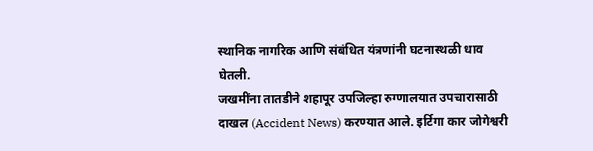स्थानिक नागरिक आणि संबंधित यंत्रणांनी घटनास्थळी धाव घेतली.
जखमींना तातडीने शहापूर उपजिल्हा रुग्णालयात उपचारासाठी दाखल (Accident News) करण्यात आले. इर्टिगा कार जोगेश्वरी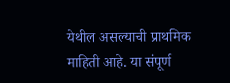येथील असल्याची प्राथमिक माहिती आहे. या संपूर्ण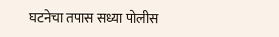घटनेचा तपास सध्या पोलीस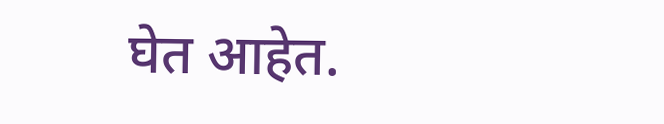घेत आहेत.